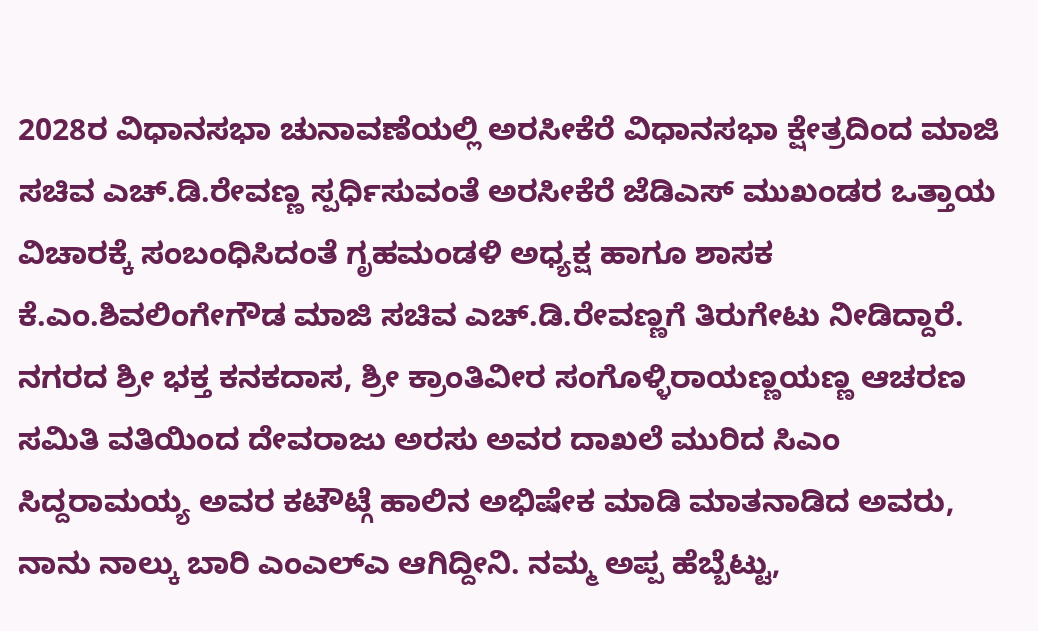2028ರ ವಿಧಾನಸಭಾ ಚುನಾವಣೆಯಲ್ಲಿ ಅರಸೀಕೆರೆ ವಿಧಾನಸಭಾ ಕ್ಷೇತ್ರದಿಂದ ಮಾಜಿ ಸಚಿವ ಎಚ್.ಡಿ.ರೇವಣ್ಣ ಸ್ಪರ್ಧಿಸುವಂತೆ ಅರಸೀಕೆರೆ ಜೆಡಿಎಸ್ ಮುಖಂಡರ ಒತ್ತಾಯ ವಿಚಾರಕ್ಕೆ ಸಂಬಂಧಿಸಿದಂತೆ ಗೃಹಮಂಡಳಿ ಅಧ್ಯಕ್ಷ ಹಾಗೂ ಶಾಸಕ ಕೆ.ಎಂ.ಶಿವಲಿಂಗೇಗೌಡ ಮಾಜಿ ಸಚಿವ ಎಚ್.ಡಿ.ರೇವಣ್ಣಗೆ ತಿರುಗೇಟು ನೀಡಿದ್ದಾರೆ.
ನಗರದ ಶ್ರೀ ಭಕ್ತ ಕನಕದಾಸ, ಶ್ರೀ ಕ್ರಾಂತಿವೀರ ಸಂಗೊಳ್ಳಿರಾಯಣ್ಣಯಣ್ಣ ಆಚರಣ ಸಮಿತಿ ವತಿಯಿಂದ ದೇವರಾಜು ಅರಸು ಅವರ ದಾಖಲೆ ಮುರಿದ ಸಿಎಂ ಸಿದ್ದರಾಮಯ್ಯ ಅವರ ಕಟೌಟ್ಗೆ ಹಾಲಿನ ಅಭಿಷೇಕ ಮಾಡಿ ಮಾತನಾಡಿದ ಅವರು, ನಾನು ನಾಲ್ಕು ಬಾರಿ ಎಂಎಲ್ಎ ಆಗಿದ್ದೀನಿ. ನಮ್ಮ ಅಪ್ಪ ಹೆಬ್ಬೆಟ್ಟು,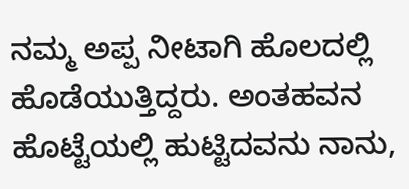ನಮ್ಮ ಅಪ್ಪ ನೀಟಾಗಿ ಹೊಲದಲ್ಲಿ ಹೊಡೆಯುತ್ತಿದ್ದರು. ಅಂತಹವನ ಹೊಟ್ಟೆಯಲ್ಲಿ ಹುಟ್ಟಿದವನು ನಾನು,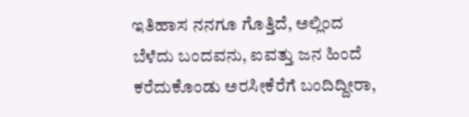ಇತಿಹಾಸ ನನಗೂ ಗೊತ್ತಿದೆ, ಅಲ್ಲಿಂದ ಬೆಳೆದು ಬಂದವನು, ಐವತ್ತು ಜನ ಹಿಂದೆ ಕರೆದುಕೊಂಡು ಅರಸೀಕೆರೆಗೆ ಬಂದಿದ್ದೀರಾ,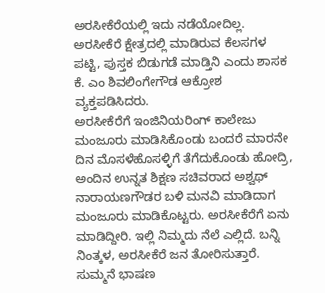ಅರಸೀಕೆರೆಯಲ್ಲಿ ಇದು ನಡೆಯೋದಿಲ್ಲ. ಅರಸೀಕೆರೆ ಕ್ಷೇತ್ರದಲ್ಲಿ ಮಾಡಿರುವ ಕೆಲಸಗಳ ಪಟ್ಟಿ, ಪುಸ್ತಕ ಬಿಡುಗಡೆ ಮಾಡ್ತಿನಿ ಎಂದು ಶಾಸಕ ಕೆ. ಎಂ ಶಿವಲಿಂಗೇಗೌಡ ಆಕ್ರೋಶ ವ್ಯಕ್ತಪಡಿಸಿದರು.
ಅರಸೀಕೆರೆಗೆ ಇಂಜಿನಿಯರಿಂಗ್ ಕಾಲೇಜು ಮಂಜೂರು ಮಾಡಿಸಿಕೊಂಡು ಬಂದರೆ ಮಾರನೇ ದಿನ ಮೊಸಳೆಹೊಸಳ್ಳಿಗೆ ತೆಗೆದುಕೊಂಡು ಹೋದ್ರಿ, ಅಂದಿನ ಉನ್ನತ ಶಿಕ್ಷಣ ಸಚಿವರಾದ ಅಶ್ವಥ್ ನಾರಾಯಣಗೌಡರ ಬಳಿ ಮನವಿ ಮಾಡಿದಾಗ ಮಂಜೂರು ಮಾಡಿಕೊಟ್ಟರು. ಅರಸೀಕೆರೆಗೆ ಏನು ಮಾಡಿದ್ದೀರಿ. ಇಲ್ಲಿ ನಿಮ್ಮದು ನೆಲೆ ಎಲ್ಲಿದೆ. ಬನ್ನಿ ನಿಂತ್ಕಳ, ಅರಸೀಕೆರೆ ಜನ ತೋರಿಸುತ್ತಾರೆ. ಸುಮ್ಮನೆ ಭಾಷಣ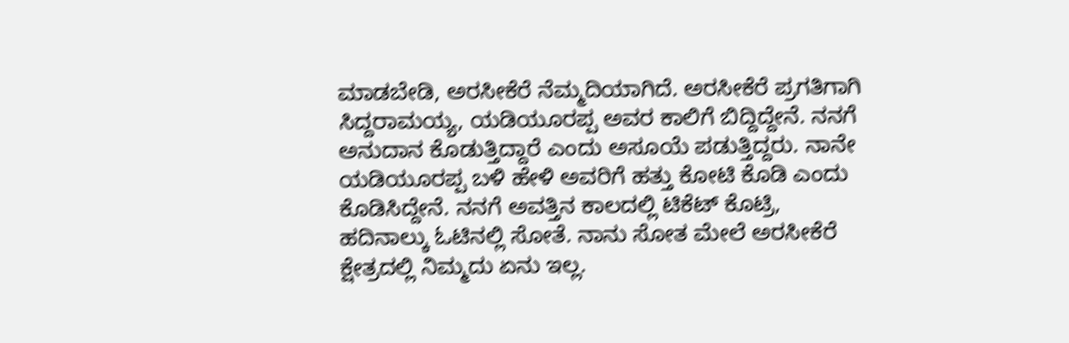ಮಾಡಬೇಡಿ, ಅರಸೀಕೆರೆ ನೆಮ್ಮದಿಯಾಗಿದೆ. ಅರಸೀಕೆರೆ ಪ್ರಗತಿಗಾಗಿ ಸಿದ್ದರಾಮಯ್ಯ, ಯಡಿಯೂರಪ್ಪ ಅವರ ಕಾಲಿಗೆ ಬಿದ್ದಿದ್ದೇನೆ. ನನಗೆ ಅನುದಾನ ಕೊಡುತ್ತಿದ್ದಾರೆ ಎಂದು ಅಸೂಯೆ ಪಡುತ್ತಿದ್ದರು. ನಾನೇ ಯಡಿಯೂರಪ್ಪ ಬಳಿ ಹೇಳಿ ಅವರಿಗೆ ಹತ್ತು ಕೋಟಿ ಕೊಡಿ ಎಂದು ಕೊಡಿಸಿದ್ದೇನೆ. ನನಗೆ ಅವತ್ತಿನ ಕಾಲದಲ್ಲಿ ಟಿಕೆಟ್ ಕೊಟ್ರಿ, ಹದಿನಾಲ್ಕು ಓಟಿನಲ್ಲಿ ಸೋತೆ. ನಾನು ಸೋತ ಮೇಲೆ ಅರಸೀಕೆರೆ ಕ್ಷೇತ್ರದಲ್ಲಿ ನಿಮ್ಮದು ಏನು ಇಲ್ಲ.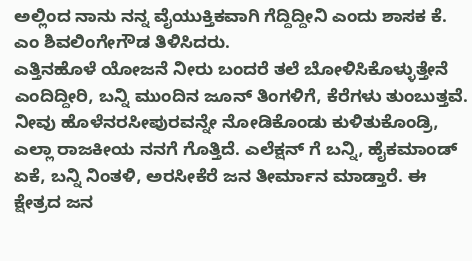ಅಲ್ಲಿಂದ ನಾನು ನನ್ನ ವೈಯುಕ್ತಿಕವಾಗಿ ಗೆದ್ದಿದ್ದೀನಿ ಎಂದು ಶಾಸಕ ಕೆ. ಎಂ ಶಿವಲಿಂಗೇಗೌಡ ತಿಳಿಸಿದರು.
ಎತ್ತಿನಹೊಳೆ ಯೋಜನೆ ನೀರು ಬಂದರೆ ತಲೆ ಬೋಳಿಸಿಕೊಳ್ಳುತ್ತೇನೆ ಎಂದಿದ್ದೀರಿ, ಬನ್ನಿ ಮುಂದಿನ ಜೂನ್ ತಿಂಗಳಿಗೆ, ಕೆರೆಗಳು ತುಂಬುತ್ತವೆ. ನೀವು ಹೊಳೆನರಸೀಪುರವನ್ನೇ ನೋಡಿಕೊಂಡು ಕುಳಿತುಕೊಂಡ್ರಿ, ಎಲ್ಲಾ ರಾಜಕೀಯ ನನಗೆ ಗೊತ್ತಿದೆ. ಎಲೆಕ್ಷನ್ ಗೆ ಬನ್ನಿ, ಹೈಕಮಾಂಡ್ ಏಕೆ, ಬನ್ನಿ ನಿಂತಳಿ, ಅರಸೀಕೆರೆ ಜನ ತೀರ್ಮಾನ ಮಾಡ್ತಾರೆ. ಈ ಕ್ಷೇತ್ರದ ಜನ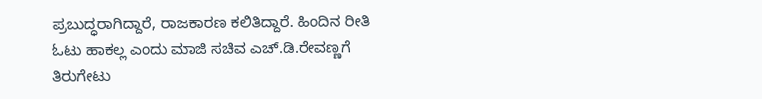ಪ್ರಬುದ್ಧರಾಗಿದ್ದಾರೆ, ರಾಜಕಾರಣ ಕಲಿತಿದ್ದಾರೆ. ಹಿಂದಿನ ರೀತಿ ಓಟು ಹಾಕಲ್ಲ ಎಂದು ಮಾಜಿ ಸಚಿವ ಎಚ್.ಡಿ.ರೇವಣ್ಣಗೆ ತಿರುಗೇಟು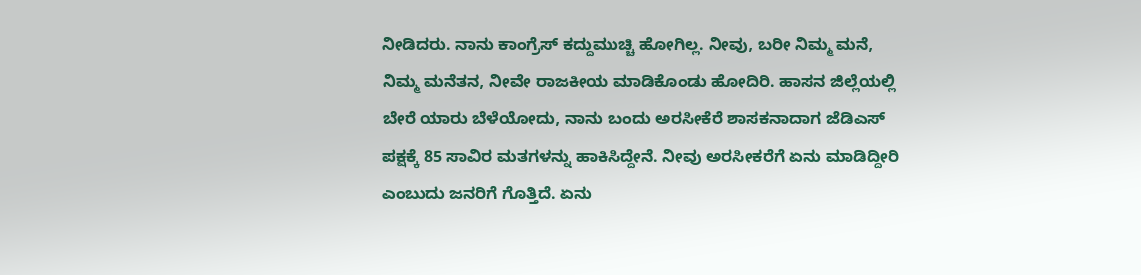ನೀಡಿದರು. ನಾನು ಕಾಂಗ್ರೆಸ್ ಕದ್ದುಮುಚ್ಚಿ ಹೋಗಿಲ್ಲ. ನೀವು, ಬರೀ ನಿಮ್ಮ ಮನೆ, ನಿಮ್ಮ ಮನೆತನ, ನೀವೇ ರಾಜಕೀಯ ಮಾಡಿಕೊಂಡು ಹೋದಿರಿ. ಹಾಸನ ಜಿಲ್ಲೆಯಲ್ಲಿ ಬೇರೆ ಯಾರು ಬೆಳೆಯೋದು, ನಾನು ಬಂದು ಅರಸೀಕೆರೆ ಶಾಸಕನಾದಾಗ ಜೆಡಿಎಸ್ ಪಕ್ಷಕ್ಕೆ 85 ಸಾವಿರ ಮತಗಳನ್ನು ಹಾಕಿಸಿದ್ದೇನೆ. ನೀವು ಅರಸೀಕರೆಗೆ ಏನು ಮಾಡಿದ್ದೀರಿ ಎಂಬುದು ಜನರಿಗೆ ಗೊತ್ತಿದೆ. ಏನು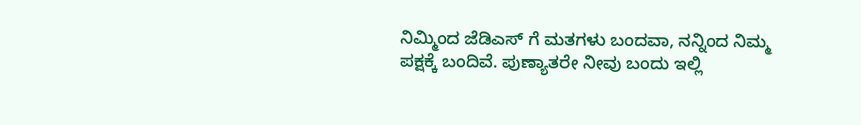ನಿಮ್ಮಿಂದ ಜೆಡಿಎಸ್ ಗೆ ಮತಗಳು ಬಂದವಾ, ನನ್ನಿಂದ ನಿಮ್ಮ ಪಕ್ಷಕ್ಕೆ ಬಂದಿವೆ. ಪುಣ್ಯಾತರೇ ನೀವು ಬಂದು ಇಲ್ಲಿ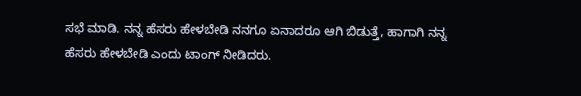ಸಭೆ ಮಾಡಿ. ನನ್ನ ಹೆಸರು ಹೇಳಬೇಡಿ ನನಗೂ ಏನಾದರೂ ಆಗಿ ಬಿಡುತ್ತೆ, ಹಾಗಾಗಿ ನನ್ನ ಹೆಸರು ಹೇಳಬೇಡಿ ಎಂದು ಟಾಂಗ್ ನೀಡಿದರು.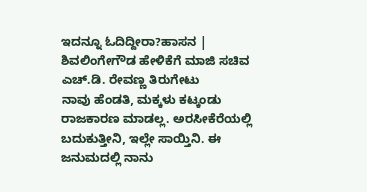ಇದನ್ನೂ ಓದಿದ್ದೀರಾ?ಹಾಸನ | ಶಿವಲಿಂಗೇಗೌಡ ಹೇಳಿಕೆಗೆ ಮಾಜಿ ಸಚಿವ ಎಚ್.ಡಿ. ರೇವಣ್ಣ ತಿರುಗೇಟು
ನಾವು ಹೆಂಡತಿ, ಮಕ್ಕಳು ಕಟ್ಕಂಡು ರಾಜಕಾರಣ ಮಾಡಲ್ಲ. ಅರಸೀಕೆರೆಯಲ್ಲಿ ಬದುಕುತ್ತೀನಿ, ಇಲ್ಲೇ ಸಾಯ್ತಿನಿ. ಈ ಜನುಮದಲ್ಲಿ ನಾನು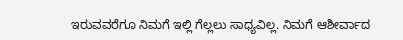ಇರುವವರೆಗೂ ನಿಮಗೆ ಇಲ್ಲಿ ಗೆಲ್ಲಲು ಸಾಧ್ಯವಿಲ್ಲ. ನಿಮಗೆ ಆಶೀರ್ವಾದ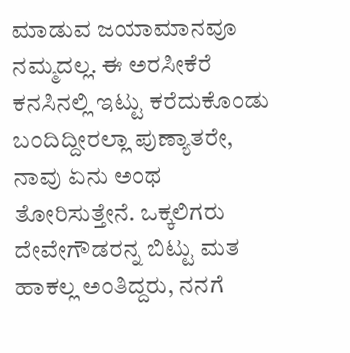ಮಾಡುವ ಜಯಾಮಾನವೂ ನಮ್ಮದಲ್ಲ. ಈ ಅರಸೀಕೆರೆ ಕನಸಿನಲ್ಲಿ ಇಟ್ಟು ಕರೆದುಕೊಂಡು ಬಂದಿದ್ದೀರಲ್ಲಾ ಪುಣ್ಯಾತರೇ, ನಾವು ಏನು ಅಂಥ ತೋರಿಸುತ್ತೇನೆ. ಒಕ್ಕಲಿಗರು ದೇವೇಗೌಡರನ್ನ ಬಿಟ್ಟು ಮತ ಹಾಕಲ್ಲ ಅಂತಿದ್ದರು, ನನಗೆ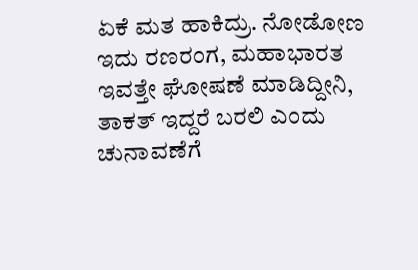ಏಕೆ ಮತ ಹಾಕಿದ್ರು. ನೋಡೋಣ ಇದು ರಣರಂಗ, ಮಹಾಭಾರತ ಇವತ್ತೇ ಘೋಷಣೆ ಮಾಡಿದ್ದೀನಿ, ತಾಕತ್ ಇದ್ದರೆ ಬರಲಿ ಎಂದು ಚುನಾವಣೆಗೆ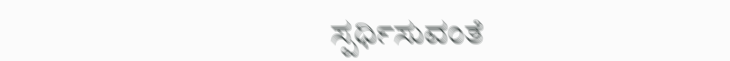ಸ್ಪರ್ಧಿಸುವಂತೆ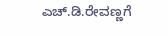ಎಚ್.ಡಿ.ರೇವಣ್ಣಗೆ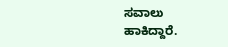ಸವಾಲು ಹಾಕಿದ್ದಾರೆ.